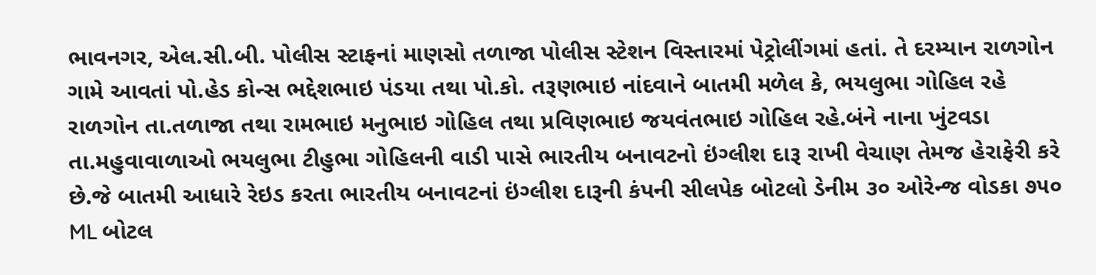ભાવનગર, એલ.સી.બી. પોલીસ સ્ટાફનાં માણસો તળાજા પોલીસ સ્ટેશન વિસ્તારમાં પેટ્રોલીંગમાં હતાં. તે દરમ્યાન રાળગોન ગામે આવતાં પો.હેડ કોન્સ ભદ્દેશભાઇ પંડયા તથા પો.કો. તરૂણભાઇ નાંદવાને બાતમી મળેલ કે, ભયલુભા ગોહિલ રહે રાળગોન તા.તળાજા તથા રામભાઇ મનુભાઇ ગોહિલ તથા પ્રવિણભાઇ જયવંતભાઇ ગોહિલ રહે.બંને નાના ખુંટવડા તા.મહુવાવાળાઓ ભયલુભા ટીહુભા ગોહિલની વાડી પાસે ભારતીય બનાવટનો ઇંગ્લીશ દારૂ રાખી વેચાણ તેમજ હેરાફેરી કરે છે.જે બાતમી આધારે રેઇડ કરતા ભારતીય બનાવટનાં ઇંગ્લીશ દારૂની કંપની સીલપેક બોટલો ડેનીમ ૩૦ ઓરેન્જ વોડકા ૭૫૦ ML બોટલ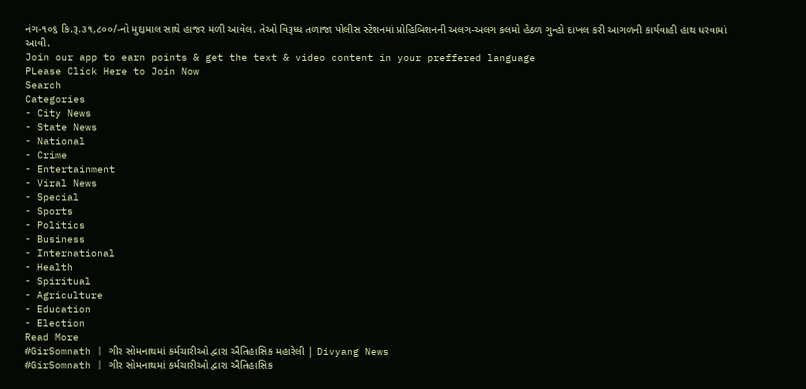નંગ-૧૦૬ કિ.રૂ.૩૧,૮૦૦/-નો મુદ્દામાલ સાથે હાજર મળી આવેલ. તેઓ વિરૂધ્ધ તળાજા પોલીસ સ્ટેશનમાં પ્રોહિબિશનની અલગ-અલગ કલમો હેઠળ ગુન્હો દાખલ કરી આગળની કાર્યવાહી હાથ ધરવામાં આવી.
Join our app to earn points & get the text & video content in your preffered language
PLease Click Here to Join Now
Search
Categories
- City News
- State News
- National
- Crime
- Entertainment
- Viral News
- Special
- Sports
- Politics
- Business
- International
- Health
- Spiritual
- Agriculture
- Education
- Election
Read More
#GirSomnath | ગીર સોમનાથમાં કર્મચારીઓ દ્વારા ઐતિહાસિક મહારેલી | Divyang News
#GirSomnath | ગીર સોમનાથમાં કર્મચારીઓ દ્વારા ઐતિહાસિક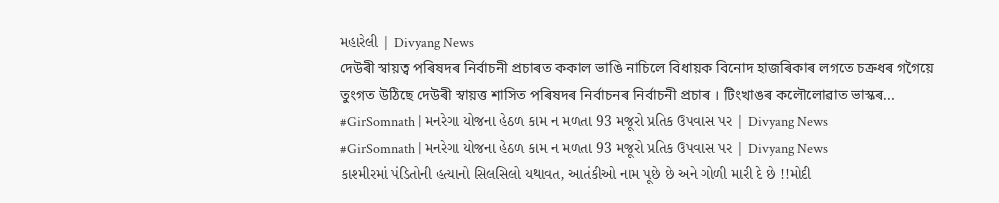મહારેલી | Divyang News
দেউৰী স্বায়ত্ব পৰিষদৰ নিৰ্বাচনী প্ৰচাৰত ককাল ভাঙি নাচিলে বিধায়ক বিনোদ হাজৰিকাৰ লগতে চক্ৰধৰ গগৈয়ে
তুংগত উঠিছে দেউৰী স্বায়ত্ত শাসিত পৰিষদৰ নিৰ্বাচনৰ নিৰ্বাচনী প্ৰচাৰ । টিংখাঙৰ কলৌলোৱাত ভাস্কৰ...
#GirSomnath | મનરેગા યોજના હેઠળ કામ ન મળતા 93 મજૂરો પ્રતિક ઉપવાસ પર | Divyang News
#GirSomnath | મનરેગા યોજના હેઠળ કામ ન મળતા 93 મજૂરો પ્રતિક ઉપવાસ પર | Divyang News
કાશ્મીરમાં પંડિતોની હત્યાનો સિલસિલો યથાવત, આતંકીઓ નામ પૂછે છે અને ગોળી મારી દે છે !!મોદી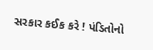સરકાર કઈક કરે ! પંડિતોનો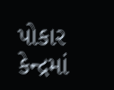પોકાર
કેન્દ્રમાં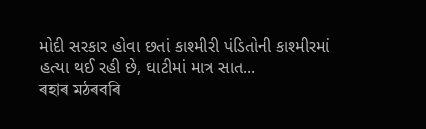મોદી સરકાર હોવા છતાં કાશ્મીરી પંડિતોની કાશ્મીરમાં હત્યા થઈ રહી છે, ઘાટીમાં માત્ર સાત...
ৰহাৰ মঠৰবৰি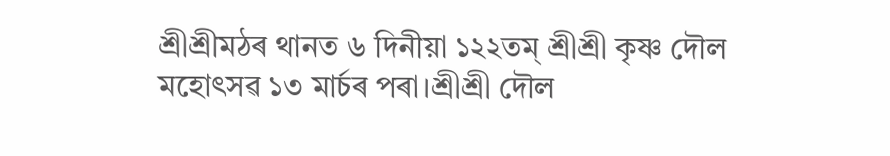শ্ৰীশ্ৰীমঠৰ থানত ৬ দিনীয়া ১২২তম্ শ্ৰীশ্ৰী কৃষ্ণ দৌল মহোৎসৱ ১৩ মাৰ্চৰ পৰা।শ্ৰীশ্ৰী দৌল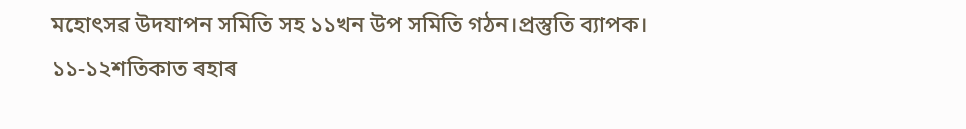মহোৎসৱ উদযাপন সমিতি সহ ১১খন উপ সমিতি গঠন।প্ৰস্তুতি ব্যাপক।
১১-১২শতিকাত ৰহাৰ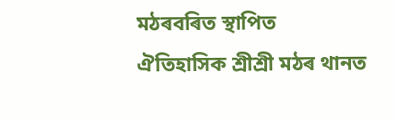মঠৰবৰিত স্থাপিত ঐতিহাসিক শ্ৰীশ্ৰী মঠৰ থানত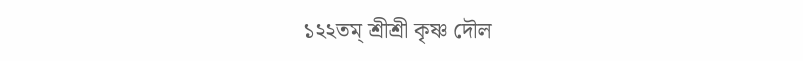১২২তম্ শ্ৰীশ্ৰী কৃষ্ণ দৌল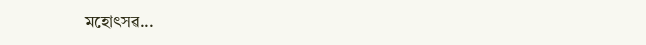মহোৎসৱ...